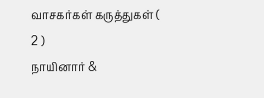வாசகர்கள் கருத்துகள் ( 2 )
நாயினார் &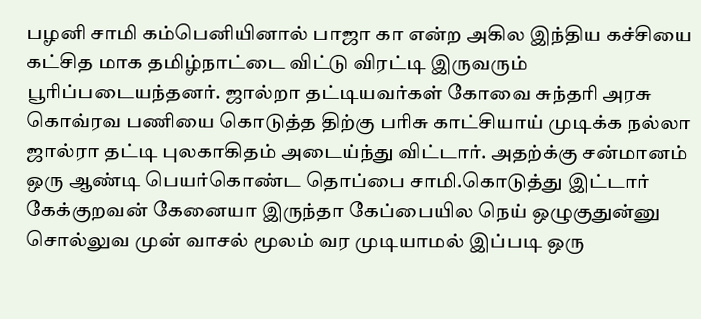பழனி சாமி கம்பெனியினால் பாஜா கா என்ற அகில இந்திய கச்சியை கட்சித மாக தமிழ்நாட்டை விட்டு விரட்டி இருவரும் பூரிப்படையந்தனர். ஜால்றா தட்டியவர்கள் கோவை சுந்தரி அரசு கொவ்ரவ பணியை கொடுத்த திற்கு பரிசு காட்சியாய் முடிக்க நல்லா ஜால்ரா தட்டி புலகாகிதம் அடைய்ந்து விட்டார். அதற்க்கு சன்மானம் ஒரு ஆண்டி பெயர்கொண்ட தொப்பை சாமி.கொடுத்து இட்டார்
கேக்குறவன் கேனையா இருந்தா கேப்பையில நெய் ஒழுகுதுன்னு சொல்லுவ முன் வாசல் மூலம் வர முடியாமல் இப்படி ஒரு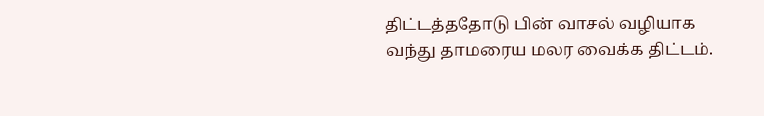திட்டத்ததோடு பின் வாசல் வழியாக வந்து தாமரைய மலர வைக்க திட்டம்.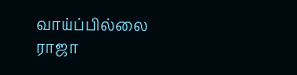வாய்ப்பில்லை ராஜா